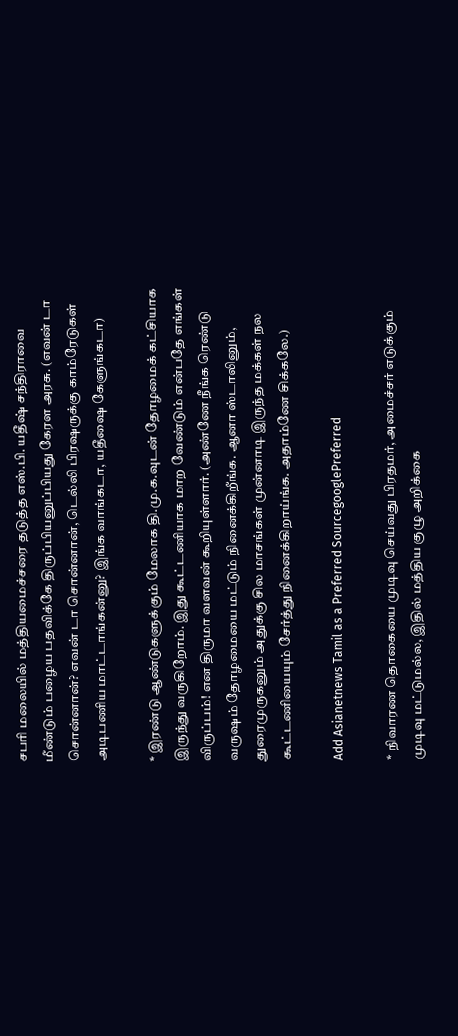சபரி மலையில் மத்தியமைச்சரை தடுத்த எஸ்.பி. யதீஷ் சந்திராவை மீண்டும் பழைய பதவிக்கே திருப்பியனுப்பியது கேரள அரசு. (எவன் டா சொன்னான்? எவன் டா சொன்னான், டெல்லி பிரஷருக்கு காம்ரேடுகள் அடிபணிய மாட்டாங்கன்னு? இங்க வாங்கடா, யதீஷை கேளுங்கடா)

* இரண்டு ஆண்டுகளுக்கும் மேலாக தி.மு.க.வுடன் தோழமைக் கட்சியாக இருந்து வருகிறோம். இது கூட்டணியாக மாற வேண்டும் என்பதே எங்கள் விருப்பம்! என திருமா வளவன் கூறியுள்ளார். (அண்ணே நீங்க ரெண்டு வருஷம் தோழமையை மட்டும் நினைக்கிறீங்க. ஆனா ஸ்டாலினும், துரைமுருகனும் அதுக்கு சில மாசங்கள் முன்னாடி இருந்த மக்கள் நல கூட்டணியையும் சேர்த்து நினைக்கிறாய்ங்க. அதாம்ணே சிக்கலே.)

Add Asianetnews Tamil as a Preferred SourcegooglePreferred

* நிவாரண தொகையை முடிவு செய்வது பிரதமர், அமைச்சர் எடுக்கும் முடிவு மட்டுமல்ல, இதில் மத்திய குழு அறிக்கை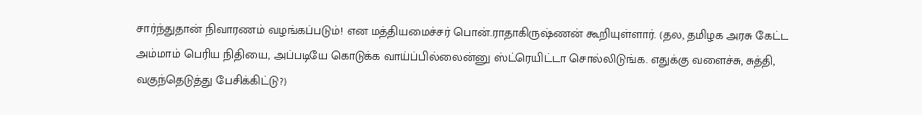சார்ந்துதான் நிவாரணம் வழங்கப்படும்! என மத்தியமைச்சர் பொன்.ராதாகிருஷ்ணன் கூறியுள்ளார். (தல, தமிழக அரசு கேட்ட அம்மாம் பெரிய நிதியை, அப்படியே கொடுக்க வாய்ப்பில்லைன்னு ஸ்ட்ரெயிட்டா சொல்லிடுங்க. எதுக்கு வளைச்சு, சுத்தி, வகுந்தெடுத்து பேசிக்கிட்டு?)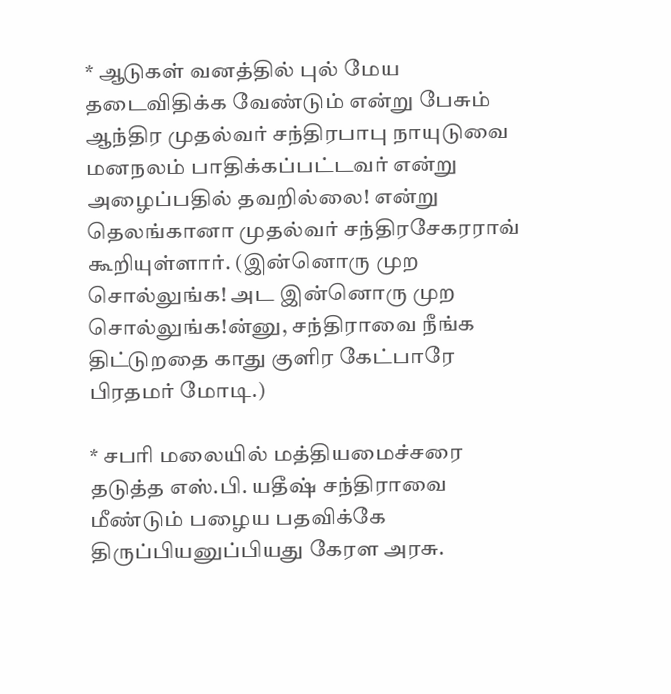* ஆடுகள் வனத்தில் புல் மேய தடைவிதிக்க வேண்டும் என்று பேசும் ஆந்திர முதல்வர் சந்திரபாபு நாயுடுவை மனநலம் பாதிக்கப்பட்டவர் என்று அழைப்பதில் தவறில்லை! என்று தெலங்கானா முதல்வர் சந்திரசேகரராவ் கூறியுள்ளார். (இன்னொரு முற சொல்லுங்க! அட இன்னொரு முற சொல்லுங்க!ன்னு, சந்திராவை நீங்க திட்டுறதை காது குளிர கேட்பாரே பிரதமர் மோடி.)

* சபரி மலையில் மத்தியமைச்சரை தடுத்த எஸ்.பி. யதீஷ் சந்திராவை மீண்டும் பழைய பதவிக்கே திருப்பியனுப்பியது கேரள அரசு.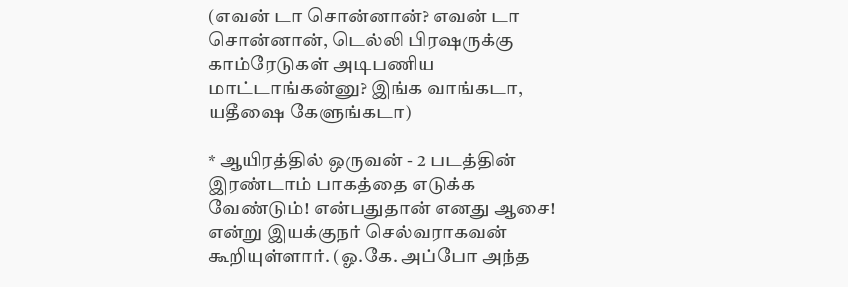(எவன் டா சொன்னான்? எவன் டா சொன்னான், டெல்லி பிரஷருக்கு காம்ரேடுகள் அடிபணிய மாட்டாங்கன்னு? இங்க வாங்கடா, யதீஷை கேளுங்கடா)

* ஆயிரத்தில் ஒருவன் - 2 படத்தின் இரண்டாம் பாகத்தை எடுக்க வேண்டும்! என்பதுதான் எனது ஆசை! என்று இயக்குநர் செல்வராகவன் கூறியுள்ளார். (ஓ.கே. அப்போ அந்த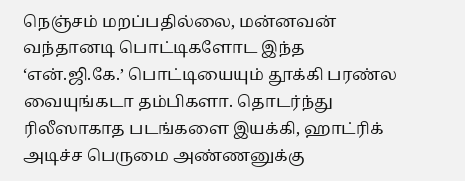நெஞ்சம் மறப்பதில்லை, மன்னவன் வந்தானடி பொட்டிகளோட இந்த ‘என்.ஜி.கே.’ பொட்டியையும் தூக்கி பரண்ல வையுங்கடா தம்பிகளா. தொடர்ந்து ரிலீஸாகாத படங்களை இயக்கி, ஹாட்ரிக் அடிச்ச பெருமை அண்ணனுக்கு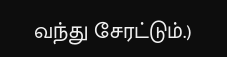வந்து சேரட்டும்.)